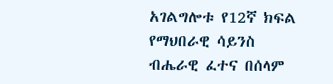አገልግሎቱ የ12ኛ ክፍል የማህበራዊ ሳይንስ ብሔራዊ ፈተና በሰላም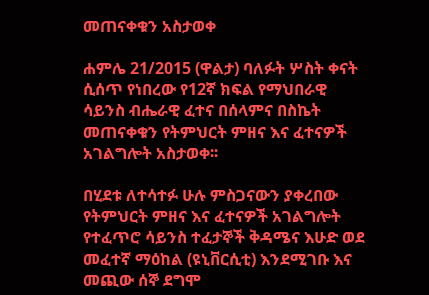መጠናቀቁን አስታወቀ

ሐምሌ 21/2015 (ዋልታ) ባለፉት ሦስት ቀናት ሲሰጥ የነበረው የ12ኛ ክፍል የማህበራዊ ሳይንስ ብሔራዊ ፈተና በሰላምና በስኬት መጠናቀቁን የትምህርት ምዘና እና ፈተናዎች አገልግሎት አስታወቀ፡፡

በሂደቱ ለተሳተፉ ሁሉ ምስጋናውን ያቀረበው የትምህርት ምዘና እና ፈተናዎች አገልግሎት የተፈጥሮ ሳይንስ ተፈታኞች ቅዳሜና እሁድ ወደ መፈተኛ ማዕከል (ዩኒቨርሲቲ) እንደሚገቡ እና መጪው ሰኞ ደግሞ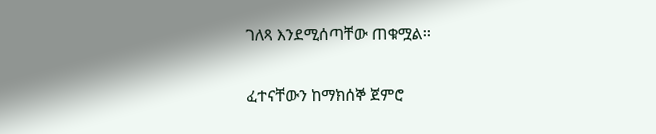ገለጻ እንደሚሰጣቸው ጠቁሟል፡፡

ፈተናቸውን ከማክሰኞ ጀምሮ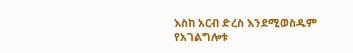እስከ አርብ ድረስ እንደሚወስዱም የአገልግሎቱ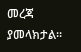መረጃ ያመላክታል፡፡